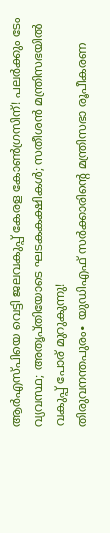ആർഎസ്പിയെ വെട്ടി ജലവകുപ്പ് കേരള കോൺഗ്രസിന്! പലർക്കും ടേം വ്യവസ്ഥ; അതൃപ്തിയോടെ ഘടകകക്ഷികൾ; സതീശൻ മന്ത്രിസഭയിൽ വകുപ്പ് പോര് മുറുകുന്നു!
തിരുവനന്തപുരം∙ യുഡിഎഫ് സർക്കാരിന്റെ മന്ത്രിസഭാ രൂപീകരണ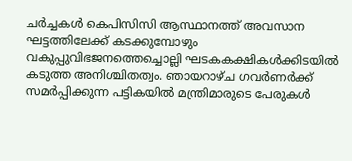ചർച്ചകൾ കെപിസിസി ആസ്ഥാനത്ത് അവസാന ഘട്ടത്തിലേക്ക് കടക്കുമ്പോഴും വകുപ്പുവിഭജനത്തെച്ചൊല്ലി ഘടകകക്ഷികൾക്കിടയിൽ കടുത്ത അനിശ്ചിതത്വം. ഞായറാഴ്ച ഗവർണർക്ക് സമർപ്പിക്കുന്ന പട്ടികയിൽ മന്ത്രിമാരുടെ പേരുകൾ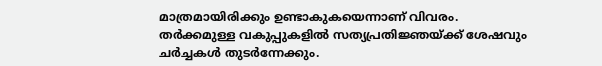മാത്രമായിരിക്കും ഉണ്ടാകുകയെന്നാണ് വിവരം. തർക്കമുള്ള വകുപ്പുകളിൽ സത്യപ്രതിജ്ഞയ്ക്ക് ശേഷവും ചർച്ചകൾ തുടർന്നേക്കും.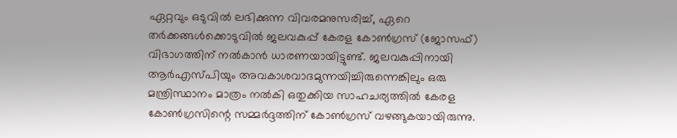ഏറ്റവും ഒടുവിൽ ലഭിക്കുന്ന വിവരമനുസരിച്ച്, ഏറെ തർക്കങ്ങൾക്കൊടുവിൽ ജലവകുപ്പ് കേരള കോൺഗ്രസ് (ജോസഫ്) വിഭാഗത്തിന് നൽകാൻ ധാരണയായിട്ടുണ്ട്. ജലവകുപ്പിനായി ആർഎസ്പിയും അവകാശവാദമുന്നയിച്ചിരുന്നെങ്കിലും ഒരു മന്ത്രിസ്ഥാനം മാത്രം നൽകി ഒതുക്കിയ സാഹചര്യത്തിൽ കേരള കോൺഗ്രസിന്റെ സമ്മർദ്ദത്തിന് കോൺഗ്രസ് വഴങ്ങുകയായിരുന്നു.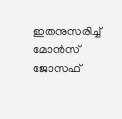ഇതനുസരിച്ച് മോൻസ് ജോസഫ്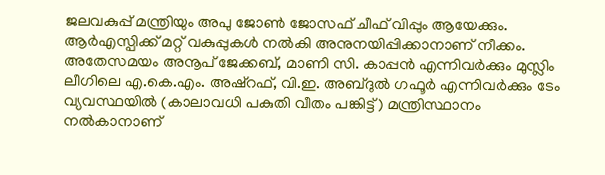ജലവകുപ്പ് മന്ത്രിയും അപു ജോൺ ജോസഫ് ചീഫ് വിപ്പും ആയേക്കും. ആർഎസ്പിക്ക് മറ്റ് വകുപ്പുകൾ നൽകി അനുനയിപ്പിക്കാനാണ് നീക്കം. അതേസമയം അനൂപ് ജേക്കബ്, മാണി സി. കാപ്പൻ എന്നിവർക്കും മുസ്ലിം ലീഗിലെ എ.കെ.എം. അഷ്റഫ്, വി.ഇ. അബ്ദുൽ ഗഫൂർ എന്നിവർക്കും ടേം വ്യവസ്ഥയിൽ (കാലാവധി പകുതി വീതം പങ്കിട്ട്) മന്ത്രിസ്ഥാനം നൽകാനാണ്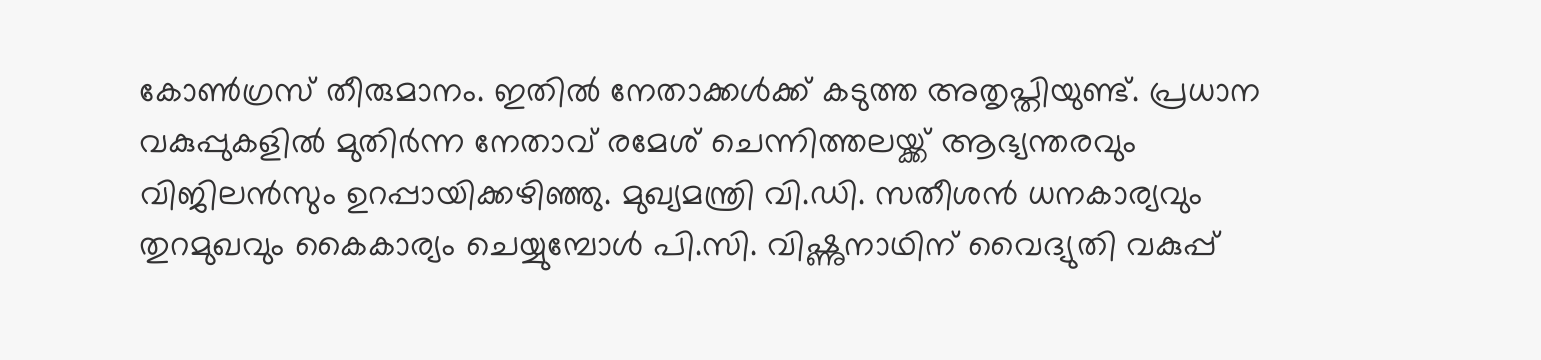കോൺഗ്രസ് തീരുമാനം. ഇതിൽ നേതാക്കൾക്ക് കടുത്ത അതൃപ്തിയുണ്ട്. പ്രധാന വകുപ്പുകളിൽ മുതിർന്ന നേതാവ് രമേശ് ചെന്നിത്തലയ്ക്ക് ആഭ്യന്തരവും വിജിലൻസും ഉറപ്പായിക്കഴിഞ്ഞു. മുഖ്യമന്ത്രി വി.ഡി. സതീശൻ ധനകാര്യവും തുറമുഖവും കൈകാര്യം ചെയ്യുമ്പോൾ പി.സി. വിഷ്ണുനാഥിന് വൈദ്യുതി വകുപ്പ്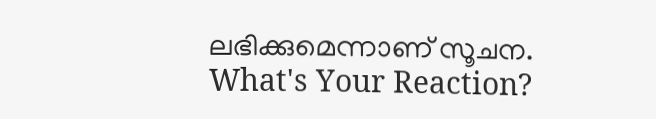ലഭിക്കുമെന്നാണ് സൂചന.
What's Your Reaction?